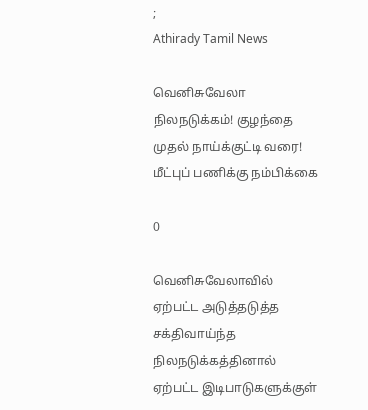;
Athirady Tamil News

வெனிசுவேலா நிலநடுக்கம்! குழந்தை முதல் நாய்க்குட்டி வரை! மீட்புப் பணிக்கு நம்பிக்கை

0

வெனிசுவேலாவில் ஏற்பட்ட அடுத்தடுத்த சக்திவாய்ந்த நிலநடுக்கத்தினால் ஏற்பட்ட இடிபாடுகளுக்குள்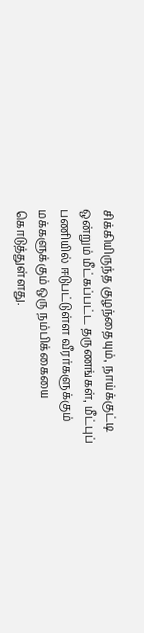சிக்கியிருந்த குழந்தையும், நாய்க்குட்டி ஒன்றும் மீட்கப்பட்ட தருணங்கள், மீட்புப் பணியில் ஈடுபட்டுள்ள வீரர்களுக்கும் மக்களுக்கும் ஒரு நம்பிக்கையை கொடுத்துள்ளது.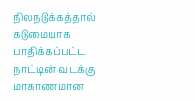நிலநடுக்கத்தால் கடுமையாக பாதிக்கப்பட்ட நாட்டின் வடக்கு மாகாணமான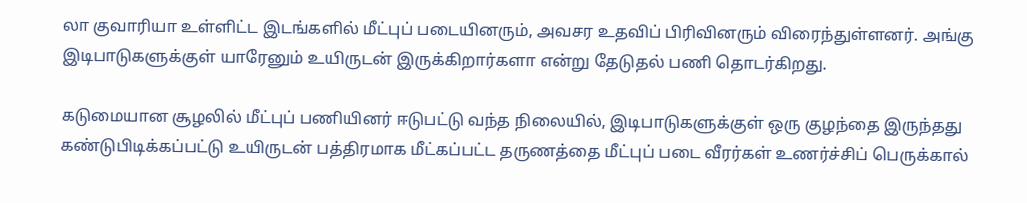லா குவாரியா உள்ளிட்ட இடங்களில் மீட்புப் படையினரும், அவசர உதவிப் பிரிவினரும் விரைந்துள்ளனர். அங்கு இடிபாடுகளுக்குள் யாரேனும் உயிருடன் இருக்கிறார்களா என்று தேடுதல் பணி தொடர்கிறது.

கடுமையான சூழலில் மீட்புப் பணியினர் ஈடுபட்டு வந்த நிலையில், இடிபாடுகளுக்குள் ஒரு குழந்தை இருந்தது கண்டுபிடிக்கப்பட்டு உயிருடன் பத்திரமாக மீட்கப்பட்ட தருணத்தை மீட்புப் படை வீரர்கள் உணர்ச்சிப் பெருக்கால்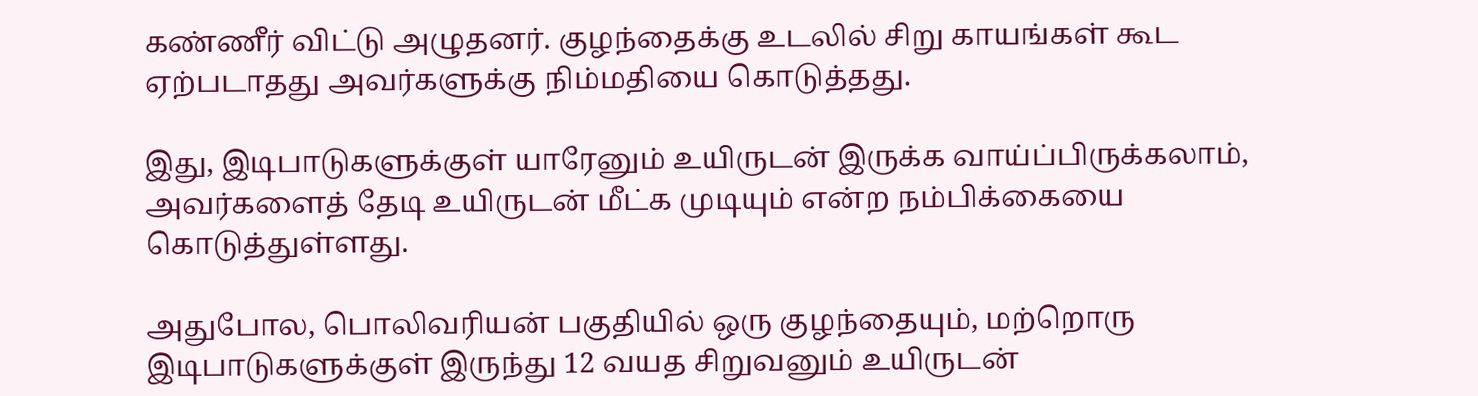கண்ணீர் விட்டு அழுதனர். குழந்தைக்கு உடலில் சிறு காயங்கள் கூட ஏற்படாதது அவர்களுக்கு நிம்மதியை கொடுத்தது.

இது, இடிபாடுகளுக்குள் யாரேனும் உயிருடன் இருக்க வாய்ப்பிருக்கலாம், அவர்களைத் தேடி உயிருடன் மீட்க முடியும் என்ற நம்பிக்கையை கொடுத்துள்ளது.

அதுபோல, பொலிவரியன் பகுதியில் ஒரு குழந்தையும், மற்றொரு இடிபாடுகளுக்குள் இருந்து 12 வயத சிறுவனும் உயிருடன்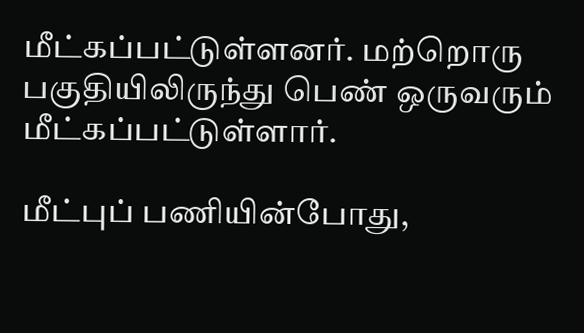மீட்கப்பட்டுள்ளனர். மற்றொரு பகுதியிலிருந்து பெண் ஒருவரும் மீட்கப்பட்டுள்ளார்.

மீட்புப் பணியின்போது,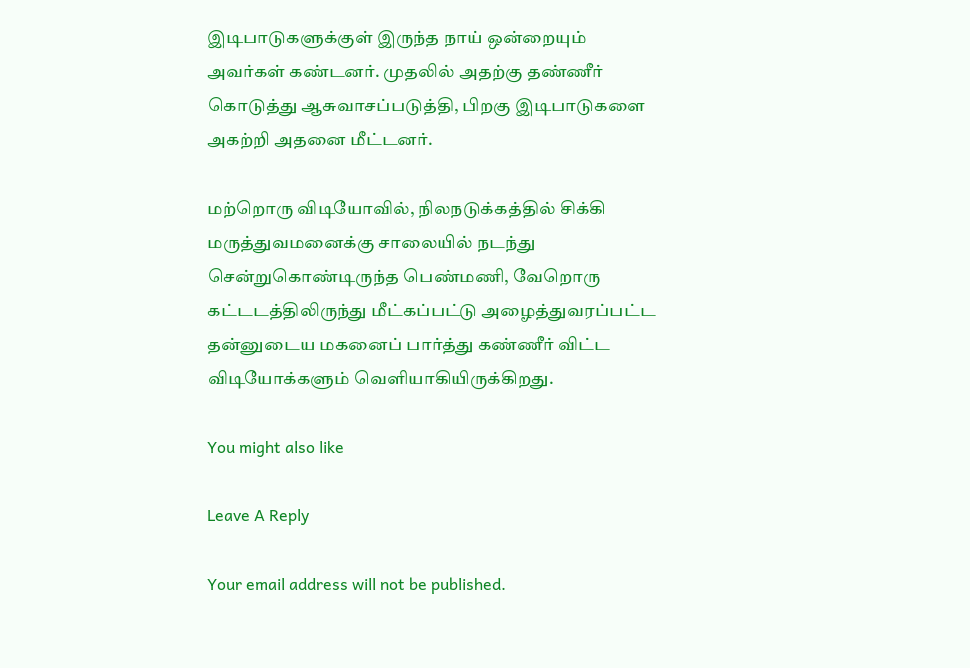இடிபாடுகளுக்குள் இருந்த நாய் ஒன்றையும் அவர்கள் கண்டனர். முதலில் அதற்கு தண்ணீர் கொடுத்து ஆசுவாசப்படுத்தி, பிறகு இடிபாடுகளை அகற்றி அதனை மீட்டனர்.

மற்றொரு விடியோவில், நிலநடுக்கத்தில் சிக்கி மருத்துவமனைக்கு சாலையில் நடந்து சென்றுகொண்டிருந்த பெண்மணி, வேறொரு கட்டடத்திலிருந்து மீட்கப்பட்டு அழைத்துவரப்பட்ட தன்னுடைய மகனைப் பார்த்து கண்ணீர் விட்ட விடியோக்களும் வெளியாகியிருக்கிறது.

You might also like

Leave A Reply

Your email address will not be published.